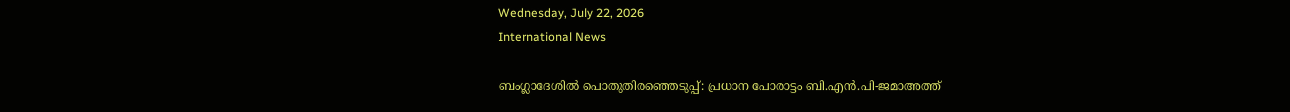Wednesday, July 22, 2026
International News

ബംഗ്ലാദേശില്‍ പൊതുതിരഞ്ഞെടുപ്പ്: പ്രധാന പോരാട്ടം ബി.എന്‍.പി-ജമാഅത്ത്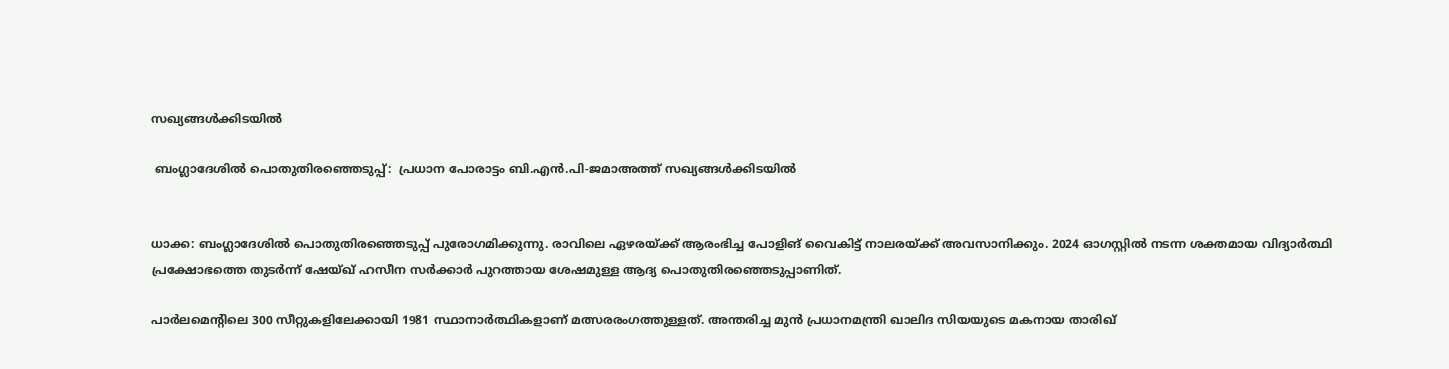സഖ്യങ്ങള്‍ക്കിടയില്‍

 ബംഗ്ലാദേശില്‍ പൊതുതിരഞ്ഞെടുപ്പ്:  പ്രധാന പോരാട്ടം ബി.എന്‍.പി-ജമാഅത്ത് സഖ്യങ്ങള്‍ക്കിടയില്‍


ധാക്ക: ബംഗ്ലാദേശില്‍ പൊതുതിരഞ്ഞെടുപ്പ് പുരോഗമിക്കുന്നു. രാവിലെ ഏഴരയ്ക്ക് ആരംഭിച്ച പോളിങ് വൈകിട്ട് നാലരയ്ക്ക് അവസാനിക്കും. 2024 ഓഗസ്റ്റില്‍ നടന്ന ശക്തമായ വിദ്യാര്‍ത്ഥി പ്രക്ഷോഭത്തെ തുടര്‍ന്ന് ഷേയ്ഖ് ഹസീന സര്‍ക്കാര്‍ പുറത്തായ ശേഷമുള്ള ആദ്യ പൊതുതിരഞ്ഞെടുപ്പാണിത്.

പാര്‍ലമെന്റിലെ 300 സീറ്റുകളിലേക്കായി 1981 സ്ഥാനാര്‍ത്ഥികളാണ് മത്സരരംഗത്തുള്ളത്. അന്തരിച്ച മുന്‍ പ്രധാനമന്ത്രി ഖാലിദ സിയയുടെ മകനായ താരിഖ്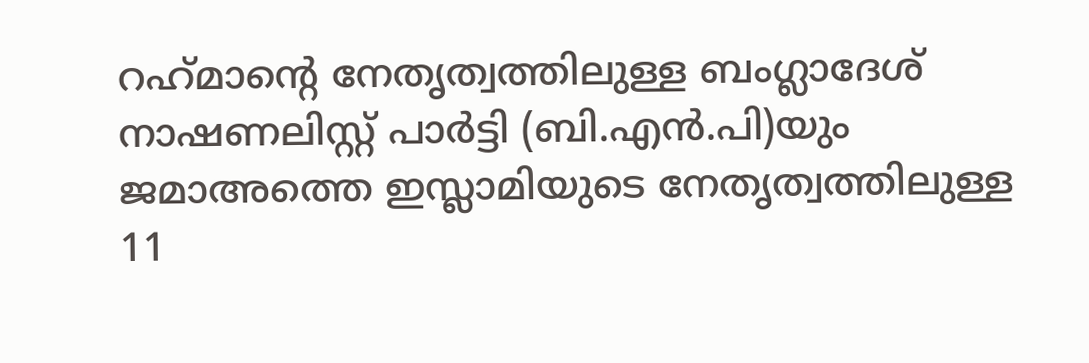റഹ്‌മാന്റെ നേതൃത്വത്തിലുള്ള ബംഗ്ലാദേശ് നാഷണലിസ്റ്റ് പാര്‍ട്ടി (ബി.എന്‍.പി)യും ജമാഅത്തെ ഇസ്ലാമിയുടെ നേതൃത്വത്തിലുള്ള 11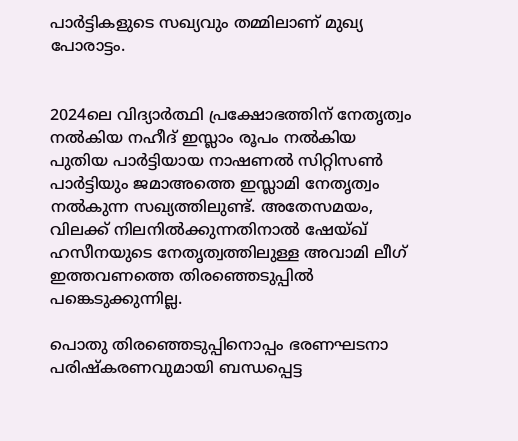പാര്‍ട്ടികളുടെ സഖ്യവും തമ്മിലാണ് മുഖ്യ പോരാട്ടം.


2024ലെ വിദ്യാര്‍ത്ഥി പ്രക്ഷോഭത്തിന് നേതൃത്വം നല്‍കിയ നഹീദ് ഇസ്ലാം രൂപം നല്‍കിയ പുതിയ പാര്‍ട്ടിയായ നാഷണല്‍ സിറ്റിസണ്‍ പാര്‍ട്ടിയും ജമാഅത്തെ ഇസ്ലാമി നേതൃത്വം നല്‍കുന്ന സഖ്യത്തിലുണ്ട്. അതേസമയം, വിലക്ക് നിലനില്‍ക്കുന്നതിനാല്‍ ഷേയ്ഖ് ഹസീനയുടെ നേതൃത്വത്തിലുള്ള അവാമി ലീഗ് ഇത്തവണത്തെ തിരഞ്ഞെടുപ്പില്‍ പങ്കെടുക്കുന്നില്ല.

പൊതു തിരഞ്ഞെടുപ്പിനൊപ്പം ഭരണഘടനാ പരിഷ്‌കരണവുമായി ബന്ധപ്പെട്ട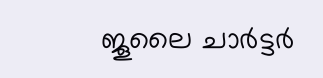ജൂലൈ ചാര്‍ട്ടര്‍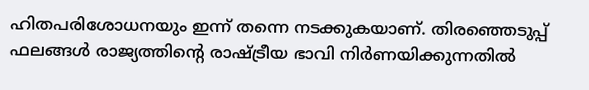ഹിതപരിശോധനയും ഇന്ന് തന്നെ നടക്കുകയാണ്. തിരഞ്ഞെടുപ്പ് ഫലങ്ങള്‍ രാജ്യത്തിന്റെ രാഷ്ട്രീയ ഭാവി നിര്‍ണയിക്കുന്നതില്‍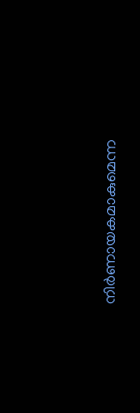നിര്‍ണായകമാകുമെന്ന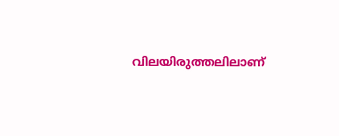വിലയിരുത്തലിലാണ്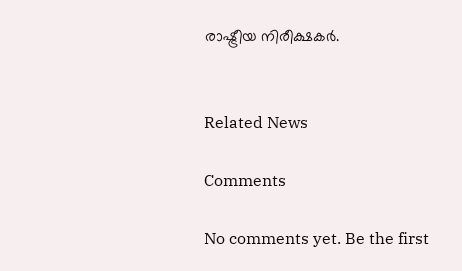രാഷ്ട്രീയ നിരീക്ഷകര്‍.


Related News

Comments

No comments yet. Be the first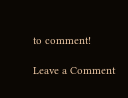to comment!

Leave a Comment